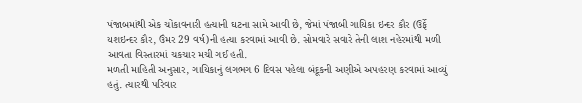પંજાબમાંથી એક ચોંકાવનારી હત્યાની ઘટના સામે આવી છે, જેમાં પંજાબી ગાયિકા ઇન્દર કૌર (ઉર્ફે યશઇન્દર કૌર, ઉંમર 29 વર્ષ)ની હત્યા કરવામાં આવી છે. સોમવારે સવારે તેની લાશ નહેરમાંથી મળી આવતા વિસ્તારમાં ચકચાર મચી ગઈ હતી.
મળતી માહિતી અનુસાર, ગાયિકાનું લગભગ 6 દિવસ પહેલા બંદૂકની અણીએ અપહરણ કરવામાં આવ્યું હતું. ત્યારથી પરિવાર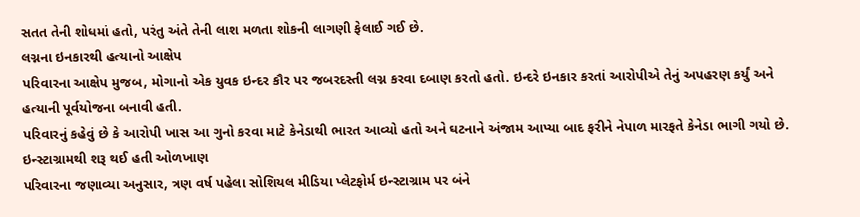સતત તેની શોધમાં હતો, પરંતુ અંતે તેની લાશ મળતા શોકની લાગણી ફેલાઈ ગઈ છે.
લગ્નના ઇનકારથી હત્યાનો આક્ષેપ
પરિવારના આક્ષેપ મુજબ, મોગાનો એક યુવક ઇન્દર કૌર પર જબરદસ્તી લગ્ન કરવા દબાણ કરતો હતો. ઇન્દરે ઇનકાર કરતાં આરોપીએ તેનું અપહરણ કર્યું અને હત્યાની પૂર્વયોજના બનાવી હતી.
પરિવારનું કહેવું છે કે આરોપી ખાસ આ ગુનો કરવા માટે કેનેડાથી ભારત આવ્યો હતો અને ઘટનાને અંજામ આપ્યા બાદ ફરીને નેપાળ મારફતે કેનેડા ભાગી ગયો છે.
ઇન્સ્ટાગ્રામથી શરૂ થઈ હતી ઓળખાણ
પરિવારના જણાવ્યા અનુસાર, ત્રણ વર્ષ પહેલા સોશિયલ મીડિયા પ્લેટફોર્મ ઇન્સ્ટાગ્રામ પર બંને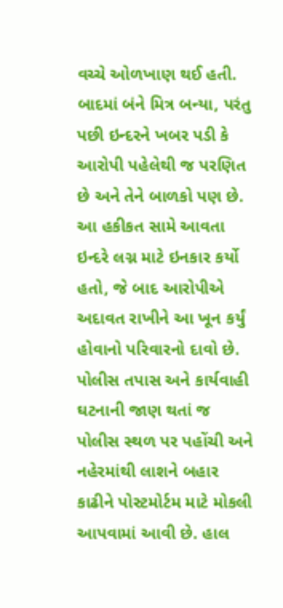વચ્ચે ઓળખાણ થઈ હતી. બાદમાં બંને મિત્ર બન્યા, પરંતુ પછી ઇન્દરને ખબર પડી કે આરોપી પહેલેથી જ પરણિત છે અને તેને બાળકો પણ છે.
આ હકીકત સામે આવતા ઇન્દરે લગ્ન માટે ઇનકાર કર્યો હતો, જે બાદ આરોપીએ અદાવત રાખીને આ ખૂન કર્યું હોવાનો પરિવારનો દાવો છે.
પોલીસ તપાસ અને કાર્યવાહી
ઘટનાની જાણ થતાં જ પોલીસ સ્થળ પર પહોંચી અને નહેરમાંથી લાશને બહાર કાઢીને પોસ્ટમોર્ટમ માટે મોકલી આપવામાં આવી છે. હાલ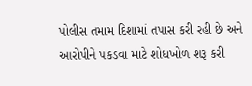પોલીસ તમામ દિશામાં તપાસ કરી રહી છે અને આરોપીને પકડવા માટે શોધખોળ શરૂ કરી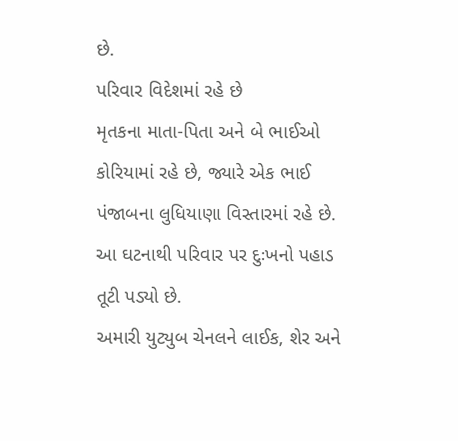છે.
પરિવાર વિદેશમાં રહે છે
મૃતકના માતા-પિતા અને બે ભાઈઓ કોરિયામાં રહે છે, જ્યારે એક ભાઈ પંજાબના લુધિયાણા વિસ્તારમાં રહે છે. આ ઘટનાથી પરિવાર પર દુઃખનો પહાડ તૂટી પડ્યો છે.
અમારી યુટ્યુબ ચેનલને લાઈક, શેર અને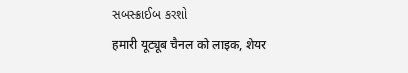સબસ્ક્રાઈબ કરશો
हमारी यूट्यूब चैनल को लाइक, शेयर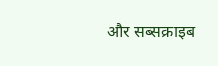और सब्सक्राइब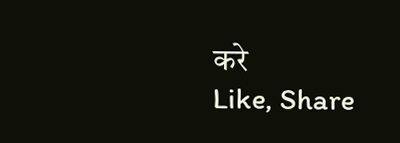करे
Like, Share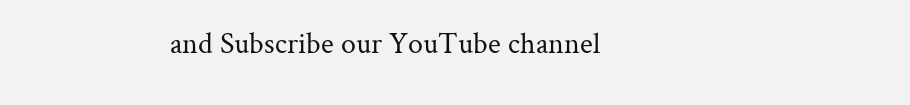and Subscribe our YouTube channel